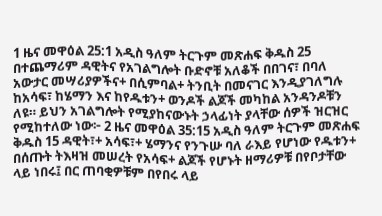1 ዜና መዋዕል 25:1 አዲስ ዓለም ትርጉም መጽሐፍ ቅዱስ 25 በተጨማሪም ዳዊትና የአገልግሎት ቡድኖቹ አለቆች በበገና፣ በባለ አውታር መሣሪያዎችና+ በሲምባል+ ትንቢት በመናገር እንዲያገለግሉ ከአሳፍ፣ ከሄማን እና ከየዱቱን+ ወንዶች ልጆች መካከል አንዳንዶቹን ለዩ። ይህን አገልግሎት የሚያከናውኑት ኃላፊነት ያላቸው ሰዎች ዝርዝር የሚከተለው ነው፦ 2 ዜና መዋዕል 35:15 አዲስ ዓለም ትርጉም መጽሐፍ ቅዱስ 15 ዳዊት፣+ አሳፍ፣+ ሄማንና የንጉሡ ባለ ራእይ የሆነው የዱቱን+ በሰጡት ትእዛዝ መሠረት የአሳፍ+ ልጆች የሆኑት ዘማሪዎቹ በየቦታቸው ላይ ነበሩ፤ በር ጠባቂዎቹም በየበሩ ላይ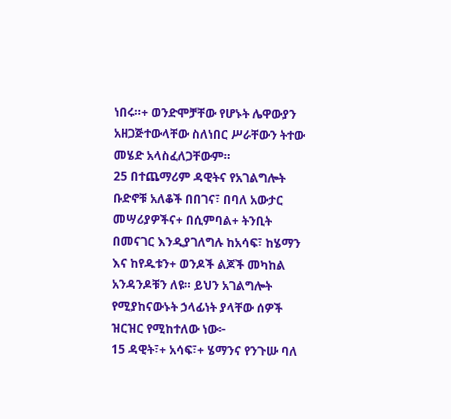ነበሩ።+ ወንድሞቻቸው የሆኑት ሌዋውያን አዘጋጅተውላቸው ስለነበር ሥራቸውን ትተው መሄድ አላስፈለጋቸውም።
25 በተጨማሪም ዳዊትና የአገልግሎት ቡድኖቹ አለቆች በበገና፣ በባለ አውታር መሣሪያዎችና+ በሲምባል+ ትንቢት በመናገር እንዲያገለግሉ ከአሳፍ፣ ከሄማን እና ከየዱቱን+ ወንዶች ልጆች መካከል አንዳንዶቹን ለዩ። ይህን አገልግሎት የሚያከናውኑት ኃላፊነት ያላቸው ሰዎች ዝርዝር የሚከተለው ነው፦
15 ዳዊት፣+ አሳፍ፣+ ሄማንና የንጉሡ ባለ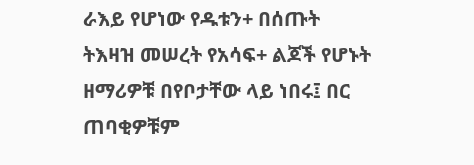ራእይ የሆነው የዱቱን+ በሰጡት ትእዛዝ መሠረት የአሳፍ+ ልጆች የሆኑት ዘማሪዎቹ በየቦታቸው ላይ ነበሩ፤ በር ጠባቂዎቹም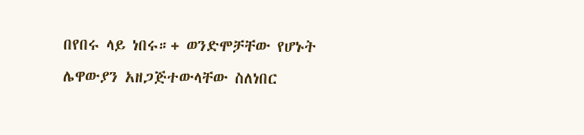በየበሩ ላይ ነበሩ።+ ወንድሞቻቸው የሆኑት ሌዋውያን አዘጋጅተውላቸው ስለነበር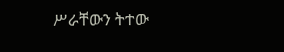ሥራቸውን ትተው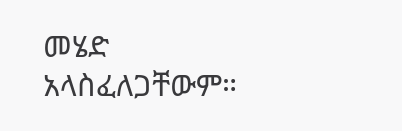መሄድ አላስፈለጋቸውም።